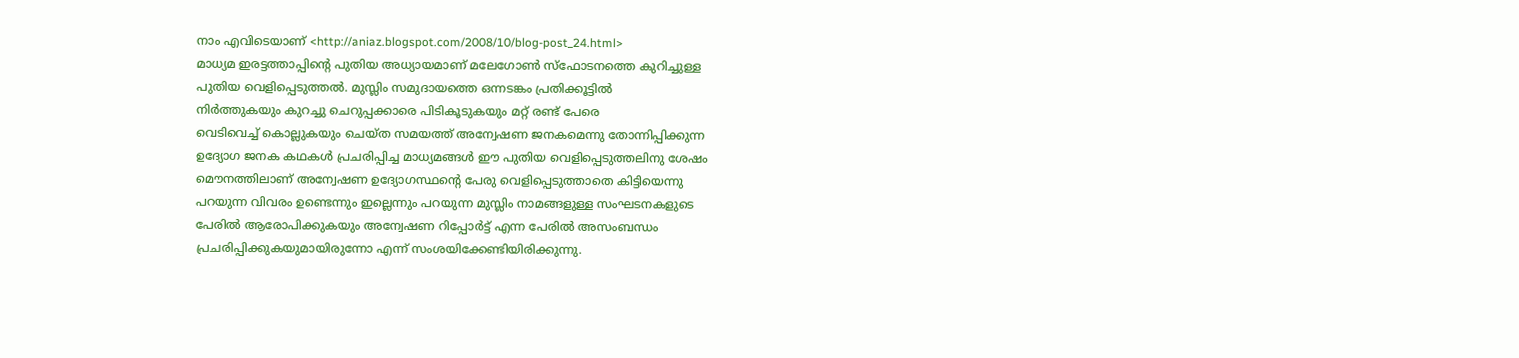നാം എവിടെയാണ്‌ <http://aniaz.blogspot.com/2008/10/blog-post_24.html>
മാധ്യമ ഇരട്ടത്താപ്പിന്റെ പുതിയ അധ്യായമാണ്‌ മലേഗോണ്‍ സ്ഫോടനത്തെ കുറിച്ചുള്ള
പുതിയ വെളിപ്പെടുത്തല്‍. മുസ്ലിം സമുദായത്തെ ഒന്നടങ്കം പ്രതിക്കൂട്ടില്‍
നിര്‍ത്തുകയും കുറച്ചു ചെറുപ്പക്കാരെ പിടികൂടുകയും മറ്റ്‌ രണ്ട്‌ പേരെ
വെടിവെച്ച്‌ കൊല്ലുകയും ചെയ്ത സമയത്ത്‌ അന്വേഷണ ജനകമെന്നു തോന്നിപ്പിക്കുന്ന
ഉദ്യോഗ ജനക കഥകള്‍ പ്രചരിപ്പിച്ച മാധ്യമങ്ങള്‍ ഈ പുതിയ വെളിപ്പെടുത്തലിനു ശേഷം
മൌനത്തിലാണ്‌ അന്വേഷണ ഉദ്യോഗസ്ഥന്റെ പേരു വെളിപ്പെടുത്താതെ കിട്ടിയെന്നു
പറയുന്ന വിവരം ഉണ്ടെന്നും ഇല്ലെന്നും പറയുന്ന മുസ്ലിം നാമങ്ങളുള്ള സംഘടനകളുടെ
പേരില്‍ ആരോപിക്കുകയും അന്വേഷണ റിപ്പോര്‍ട്ട്‌ എന്ന പേരില്‍ അസംബന്ധം
പ്രചരിപ്പിക്കുകയുമായിരുന്നോ എന്ന്‌ സംശയിക്കേണ്ടിയിരിക്കുന്നു.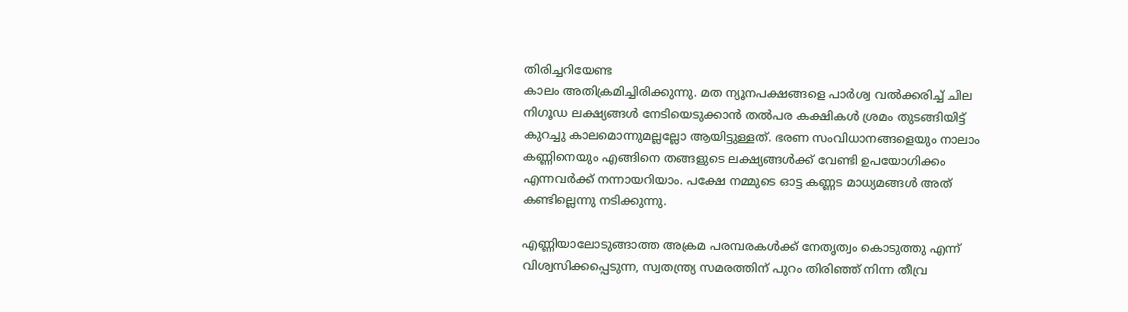തിരിച്ചറിയേണ്ട
കാലം അതിക്രമിച്ചിരിക്കുന്നു. മത ന്യൂനപക്ഷങ്ങളെ പാര്‍ശ്വ വല്‍ക്കരിച്ച്‌ ചില
നിഗൂഡ ലക്ഷ്യങ്ങള്‍ നേടിയെടുക്കാന്‍ തല്‍പര കക്ഷികള്‍ ശ്രമം തുടങ്ങിയിട്ട്‌
കുറച്ചു കാലമൊന്നുമല്ലല്ലോ ആയിട്ടുള്ളത്‌. ഭരണ സംവിധാനങ്ങളെയും നാലാം
കണ്ണിനെയും എങ്ങിനെ തങ്ങളുടെ ലക്ഷ്യങ്ങള്‍ക്ക്‌ വേണ്ടി ഉപയോഗിക്കം
എന്നവര്‍ക്ക്‌ നന്നായറിയാം. പക്ഷേ നമ്മുടെ ഓട്ട കണ്ണട മാധ്യമങ്ങള്‍ അത്‌
കണ്ടില്ലെന്നു നടിക്കുന്നു.

എണ്ണിയാലോടുങ്ങാത്ത അക്രമ പരമ്പരകള്‍ക്ക്‌ നേതൃത്വം കൊടുത്തു എന്ന്‌
വിശ്വസിക്കപ്പെടുന്ന, സ്വതന്ത്ര്യ സമരത്തിന്‌ പുറം തിരിഞ്ഞ്‌ നിന്ന തീവ്ര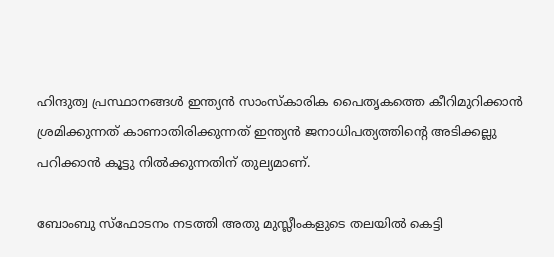ഹിന്ദുത്വ പ്രസ്ഥാനങ്ങള്‍ ഇന്ത്യന്‍ സാംസ്കാരിക പൈതൃകത്തെ കീറിമുറിക്കാന്‍
ശ്രമിക്കുന്നത്‌ കാണാതിരിക്കുന്നത്‌ ഇന്ത്യന്‍ ജനാധിപത്യത്തിന്റെ അടിക്കല്ലു
പറിക്കാന്‍ കൂട്ടു നില്‍ക്കുന്നതിന്‌ തുല്യമാണ്‌.

ബോംബു സ്ഫോടനം നടത്തി അതു മുസ്ലീംകളുടെ തലയില്‍ കെട്ടി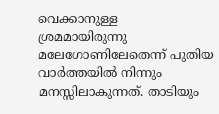വെക്കാനുള്ള
ശ്രമമായിരുന്നു മലേഗോണിലേതെന്ന്‌ പുതിയ വാര്‍ത്തയില്‍ നിന്നും
മനസ്സിലാകുന്നത്‌. താടിയും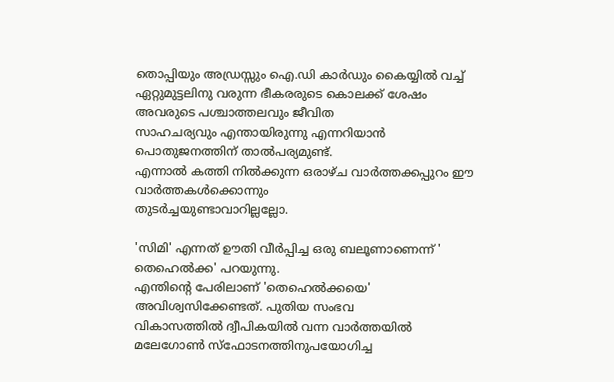തൊപ്പിയും അഡ്രസ്സും ഐ.ഡി കാര്‍ഡും കൈയ്യില്‍ വച്ച്‌
ഏറ്റുമുട്ടലിനു വരുന്ന ഭീകരരുടെ കൊലക്ക്‌ ശേഷം അവരുടെ പശ്ചാത്തലവും ജീവിത
സാഹചര്യവും എന്തായിരുന്നു എന്നറിയാന്‍ പൊതുജനത്തിന്‌ താല്‍പര്യമുണ്ട്‌.
എന്നാല്‍ കത്തി നില്‍ക്കുന്ന ഒരാഴ്ച വാര്‍ത്തക്കപ്പുറം ഈ വാര്‍ത്തകള്‍ക്കൊന്നും
തുടര്‍ച്ചയുണ്ടാവാറില്ലല്ലോ.

'സിമി' എന്നത്‌ ഊതി വീര്‍പ്പിച്ച ഒരു ബലൂണാണെന്ന്‌ ' തെഹെല്‍ക്ക' പറയുന്നു.
എന്തിന്റെ പേരിലാണ്‌ 'തെഹെല്‍ക്കയെ' അവിശ്വസിക്കേണ്ടത്‌. പുതിയ സംഭവ
വികാസത്തില്‍ ദ്വീപികയില്‍ വന്ന വാര്‍ത്തയില്‍ മലേഗോണ്‍ സ്ഫോടനത്തിനുപയോഗിച്ച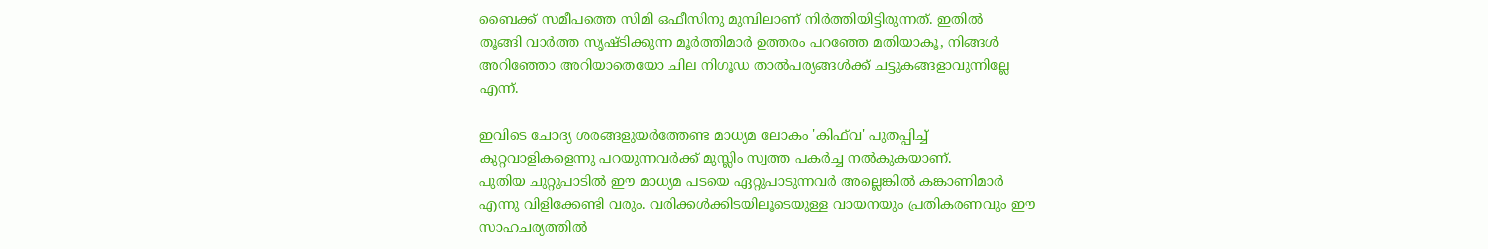ബൈക്ക്‌ സമീപത്തെ സിമി ഒഫീസിനു മുമ്പിലാണ്‌ നിര്‍ത്തിയിട്ടിരുന്നത്‌. ഇതില്‍
തൂങ്ങി വാര്‍ത്ത സൃഷ്ടിക്കുന്ന മൂര്‍ത്തിമാര്‍ ഉത്തരം പറഞ്ഞേ മതിയാകൂ, നിങ്ങള്‍
അറിഞ്ഞോ അറിയാതെയോ ചില നിഗൂഡ താല്‍പര്യങ്ങള്‍ക്ക്‌ ചട്ടുകങ്ങളാവുന്നില്ലേ
എന്ന്‌.

ഇവിടെ ചോദ്യ ശരങ്ങളുയര്‍ത്തേണ്ട മാധ്യമ ലോകം 'കിഫ്‌വ' പുതപ്പിച്ച്‌
കുറ്റവാളികളെന്നു പറയുന്നവര്‍ക്ക്‌ മുസ്ലിം സ്വത്ത പകര്‍ച്ച നല്‍കുകയാണ്‌.
പുതിയ ചുറ്റുപാടില്‍ ഈ മാധ്യമ പടയെ ഏറ്റുപാടുന്നവര്‍ അല്ലെങ്കില്‍ കങ്കാണിമാര്‍
എന്നു വിളിക്കേണ്ടി വരും. വരിക്കള്‍ക്കിടയിലൂടെയുള്ള വായനയും പ്രതികരണവും ഈ
സാഹചര്യത്തില്‍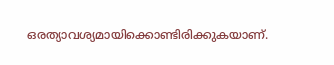ഒരത്യാവശ്യമായിക്കൊണ്ടിരിക്കുകയാണ്‌.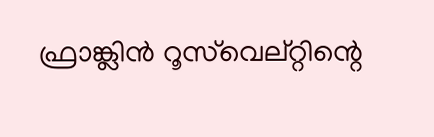ഫ്രാങ്ക്ലിന്‍ റൂസ്‌വെല്റ്റിന്റെ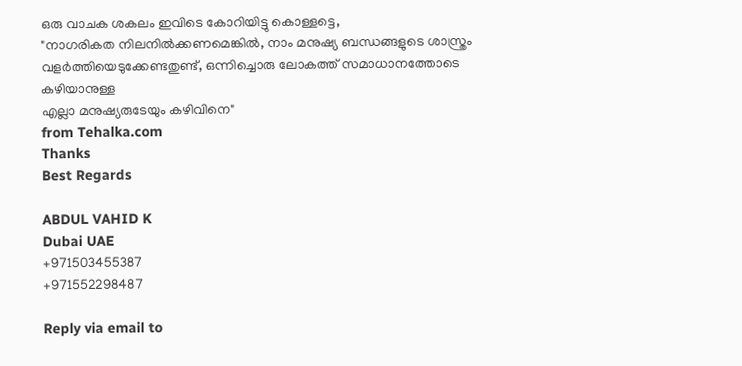ഒരു വാചക ശകലം ഇവിടെ കോറിയിട്ടു കൊള്ളട്ടെ,
"നാഗരികത നിലനില്‍ക്കണമെങ്കില്‍, നാം മനുഷ്യ ബന്ധങ്ങളുടെ ശാസ്ത്രം
വളര്‍ത്തിയെടുക്കേണ്ടതുണ്ട്‌, ഒന്നിച്ചൊരു ലോകത്ത്‌ സമാധാനത്തോടെ കഴിയാനുള്ള
എല്ലാ മനുഷ്യരുടേയും കഴിവിനെ"
from Tehalka.com
Thanks
Best Regards

ABDUL VAHID K
Dubai UAE
+971503455387
+971552298487

Reply via email to